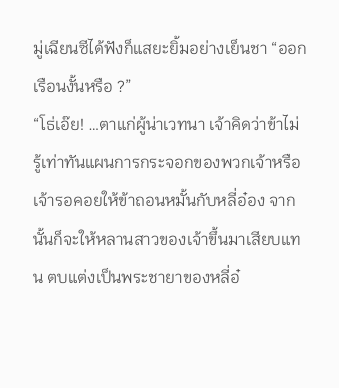มู่เฉียนซีได้ฟังก็แสยะยิ้มอย่างเย็นชา “ออกเรือนงั้นหรือ ?”
“โธ่เอ๊ย! …ตาแก่ผู้น่าเวทนา เจ้าคิดว่าข้าไม่รู้เท่าทันแผนการกระจอกของพวกเจ้าหรือ เจ้ารอคอยให้ข้าถอนหมั้นกับหลี่อ๋อง จากนั้นก็จะให้หลานสาวของเจ้าขึ้นมาเสียบแทน ตบแต่งเป็นพระชายาของหลี่อ๋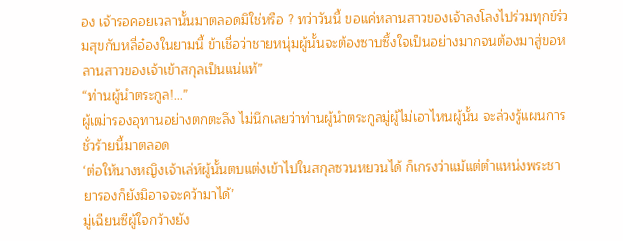อง เจ้ารอคอยเวลานั้นมาตลอดมิใช่หรือ ? ทว่าวันนี้ ขอแค่หลานสาวของเจ้าลงโลงไปร่วมทุกข์ร่วมสุขกับหลี่อ๋องในยามนี้ ข้าเชื่อว่าชายหนุ่มผู้นั้นจะต้องซาบซึ้งใจเป็นอย่างมากจนต้องมาสู่ขอหลานสาวของเจ้าเข้าสกุลเป็นแน่แท้”
“ท่านผู้นำตระกูล!…”
ผู้เฒ่ารองอุทานอย่างตกตะลึง ไม่นึกเลยว่าท่านผู้นำตระกูลมู่ผู้ไม่เอาไหนผู้นั้น จะล่วงรู้แผนการชั่วร้ายนี้มาตลอด
‘ต่อให้นางหญิงเจ้าเล่ห์ผู้นั้นตบแต่งเข้าไปในสกุลซวนหยวนได้ ก็เกรงว่าแม้แต่ตำแหน่งพระชายารองก็ยังมิอาจจะคว้ามาได้’
มู่เฉียนซีผู้ใจกว้างยัง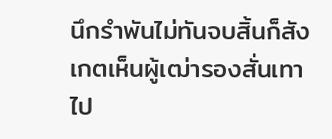นึกรำพันไม่ทันจบสิ้นก็สังเกตเห็นผู้เฒ่ารองสั่นเทาไป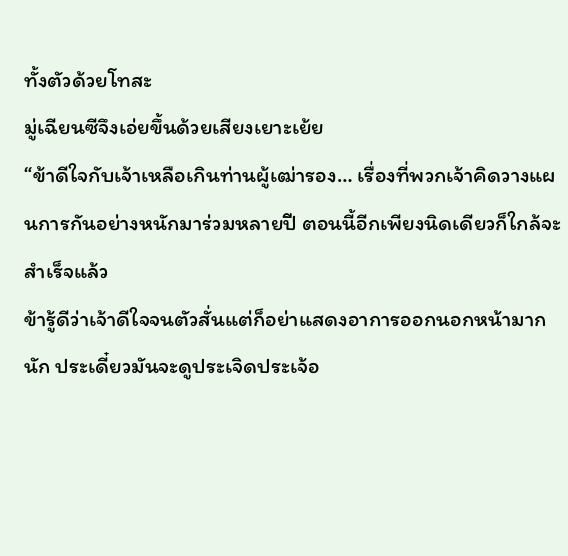ทั้งตัวด้วยโทสะ
มู่เฉียนซีจึงเอ่ยขึ้นด้วยเสียงเยาะเย้ย
“ข้าดีใจกับเจ้าเหลือเกินท่านผู้เฒ่ารอง… เรื่องที่พวกเจ้าคิดวางแผนการกันอย่างหนักมาร่วมหลายปี ตอนนี้อีกเพียงนิดเดียวก็ใกล้จะสำเร็จแล้ว
ข้ารู้ดีว่าเจ้าดีใจจนตัวสั่นแต่ก็อย่าแสดงอาการออกนอกหน้ามากนัก ประเดี๋ยวมันจะดูประเจิดประเจ้อ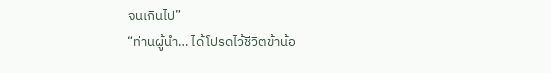จนเกินไป”
“ท่านผู้นำ… ได้โปรดไว้ชีวิตข้าน้อ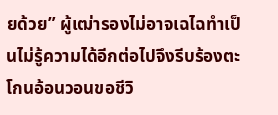ยด้วย” ผู้เฒ่ารองไม่อาจเฉไฉทำเป็นไม่รู้ความได้อีกต่อไปจึงรีบร้องตะโกนอ้อนวอนขอชีวิ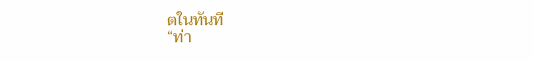ตในทันที
“ท่า